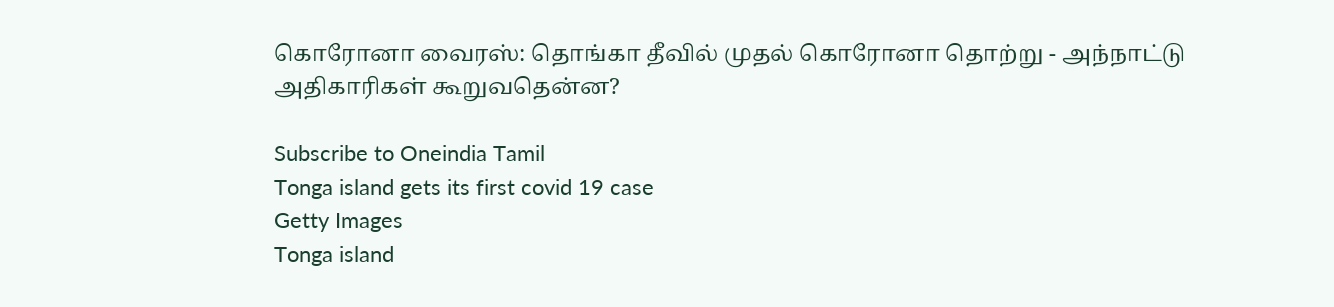கொரோனா வைரஸ்: தொங்கா தீவில் முதல் கொரோனா தொற்று - அந்நாட்டு அதிகாரிகள் கூறுவதென்ன?

Subscribe to Oneindia Tamil
Tonga island gets its first covid 19 case
Getty Images
Tonga island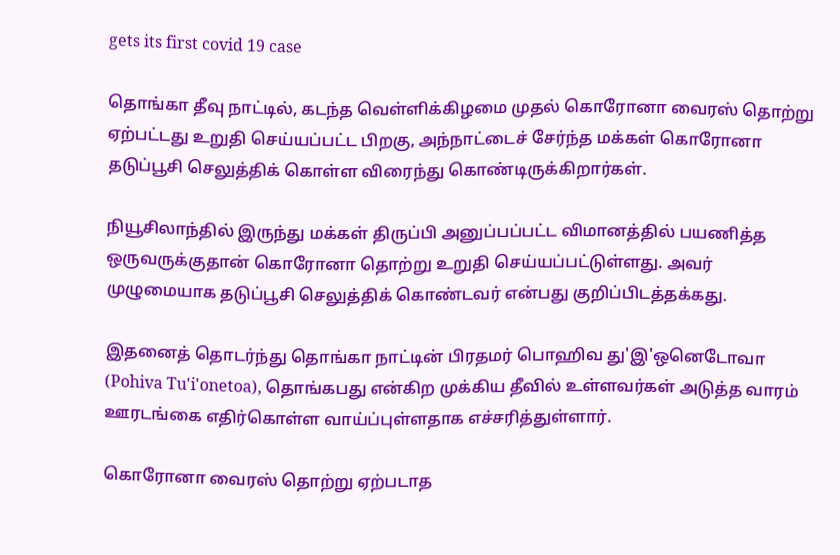gets its first covid 19 case

தொங்கா தீவு நாட்டில், கடந்த வெள்ளிக்கிழமை முதல் கொரோனா வைரஸ் தொற்று ஏற்பட்டது உறுதி செய்யப்பட்ட பிறகு, அந்நாட்டைச் சேர்ந்த மக்கள் கொரோனா தடுப்பூசி செலுத்திக் கொள்ள விரைந்து கொண்டிருக்கிறார்கள்.

நியூசிலாந்தில் இருந்து மக்கள் திருப்பி அனுப்பப்பட்ட விமானத்தில் பயணித்த ஒருவருக்குதான் கொரோனா தொற்று உறுதி செய்யப்பட்டுள்ளது. அவர் முழுமையாக தடுப்பூசி செலுத்திக் கொண்டவர் என்பது குறிப்பிடத்தக்கது.

இதனைத் தொடர்ந்து தொங்கா நாட்டின் பிரதமர் பொஹிவ து'இ'ஒனெடோவா (Pohiva Tu'i'onetoa), தொங்கபது என்கிற முக்கிய தீவில் உள்ளவர்கள் அடுத்த வாரம் ஊரடங்கை எதிர்கொள்ள வாய்ப்புள்ளதாக எச்சரித்துள்ளார்.

கொரோனா வைரஸ் தொற்று ஏற்படாத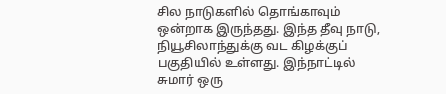சில நாடுகளில் தொங்காவும் ஒன்றாக இருந்தது. இந்த தீவு நாடு, நியூசிலாந்துக்கு வட கிழக்குப் பகுதியில் உள்ளது. இந்நாட்டில் சுமார் ஒரு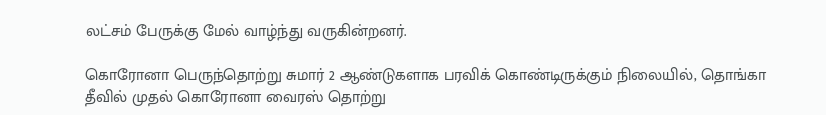லட்சம் பேருக்கு மேல் வாழ்ந்து வருகின்றனர்.

கொரோனா பெருந்தொற்று சுமார் 2 ஆண்டுகளாக பரவிக் கொண்டிருக்கும் நிலையில், தொங்கா தீவில் முதல் கொரோனா வைரஸ் தொற்று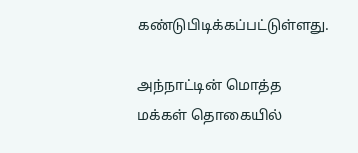கண்டுபிடிக்கப்பட்டுள்ளது.

அந்நாட்டின் மொத்த மக்கள் தொகையில்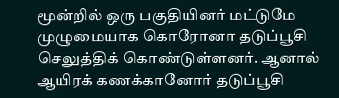மூன்றில் ஒரு பகுதியினர் மட்டுமே முழுமையாக கொரோனா தடுப்பூசி செலுத்திக் கொண்டுள்ளனர். ஆனால் ஆயிரக் கணக்கானோர் தடுப்பூசி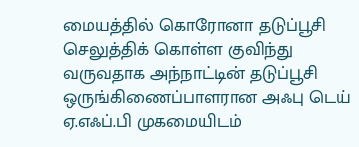மையத்தில் கொரோனா தடுப்பூசி செலுத்திக் கொள்ள குவிந்து வருவதாக அந்நாட்டின் தடுப்பூசி ஒருங்கிணைப்பாளரான அஃபு டெய் ஏ.எஃப்.பி முகமையிடம்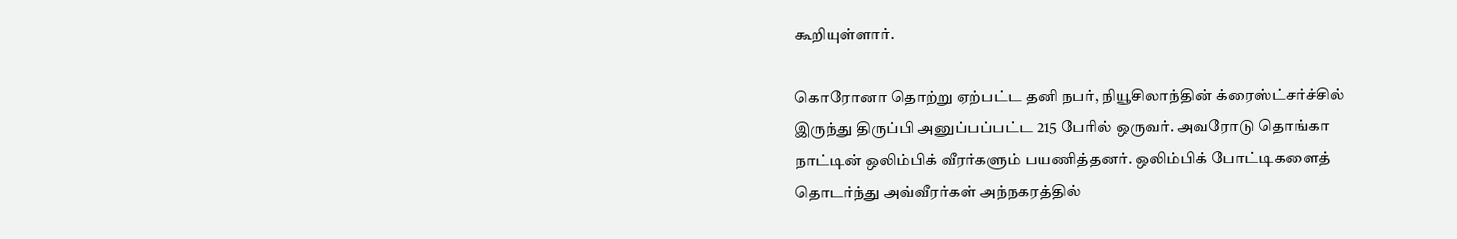கூறியுள்ளார்.

கொரோனா தொற்று ஏற்பட்ட தனி நபர், நியூசிலாந்தின் க்ரைஸ்ட்சர்ச்சில் இருந்து திருப்பி அனுப்பப்பட்ட 215 பேரில் ஒருவர். அவரோடு தொங்கா நாட்டின் ஒலிம்பிக் வீரர்களும் பயணித்தனர். ஒலிம்பிக் போட்டிகளைத் தொடர்ந்து அவ்வீரர்கள் அந்நகரத்தில்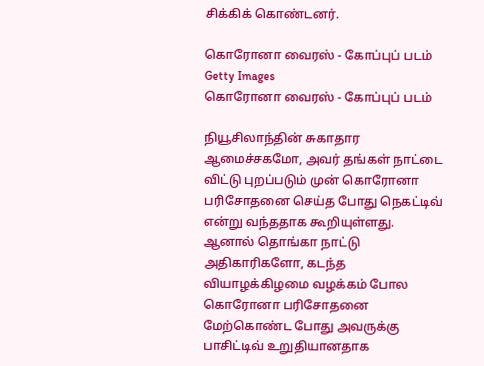சிக்கிக் கொண்டனர்.

கொரோனா வைரஸ் - கோப்புப் படம்
Getty Images
கொரோனா வைரஸ் - கோப்புப் படம்

நியூசிலாந்தின் சுகாதார ஆமைச்சகமோ, அவர் தங்கள் நாட்டை விட்டு புறப்படும் முன் கொரோனா பரிசோதனை செய்த போது நெகட்டிவ் என்று வந்ததாக கூறியுள்ளது. ஆனால் தொங்கா நாட்டு அதிகாரிகளோ, கடந்த வியாழக்கிழமை வழக்கம் போல கொரோனா பரிசோதனை மேற்கொண்ட போது அவருக்கு பாசிட்டிவ் உறுதியானதாக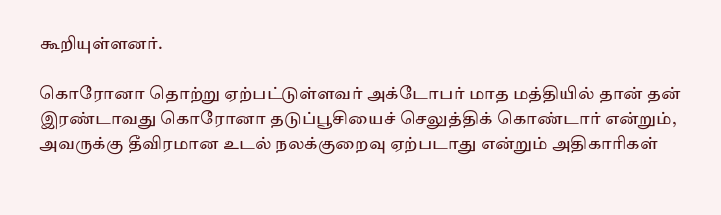கூறியுள்ளனர்.

கொரோனா தொற்று ஏற்பட்டுள்ளவர் அக்டோபர் மாத மத்தியில் தான் தன் இரண்டாவது கொரோனா தடுப்பூசியைச் செலுத்திக் கொண்டார் என்றும், அவருக்கு தீவிரமான உடல் நலக்குறைவு ஏற்படாது என்றும் அதிகாரிகள்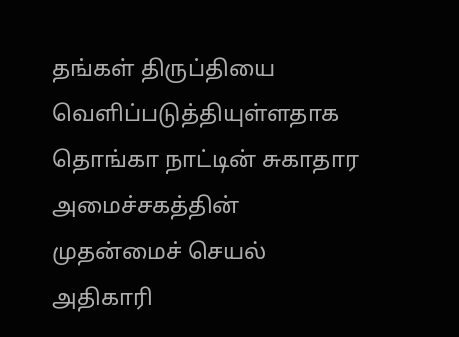தங்கள் திருப்தியை வெளிப்படுத்தியுள்ளதாக தொங்கா நாட்டின் சுகாதார அமைச்சகத்தின் முதன்மைச் செயல் அதிகாரி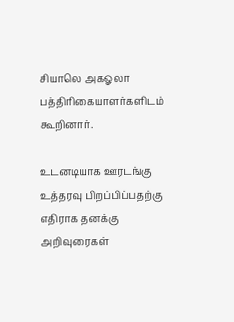சியாலெ அகஓலா பத்திரிகையாளர்களிடம் கூறினார்.

உடனடியாக ஊரடங்கு உத்தரவு பிறப்பிப்பதற்கு எதிராக தனக்கு அறிவுரைகள்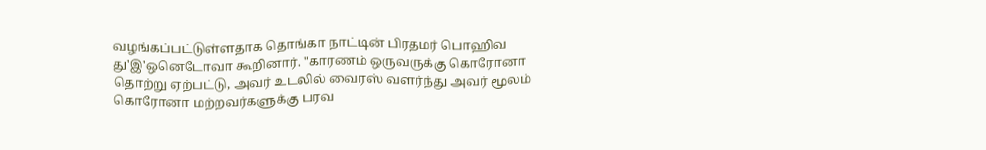வழங்கப்பட்டுள்ளதாக தொங்கா நாட்டின் பிரதமர் பொஹிவ து'இ'ஒனெடோவா கூறினார். "காரணம் ஒருவருக்கு கொரோனா தொற்று ஏற்பட்டு, அவர் உடலில் வைரஸ் வளர்ந்து அவர் மூலம் கொரோனா மற்றவர்களுக்கு பரவ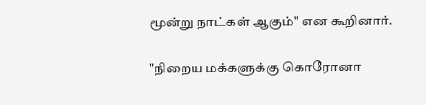மூன்று நாட்கள் ஆகும்" என கூறினார்.

"நிறைய மக்களுக்கு கொரோனா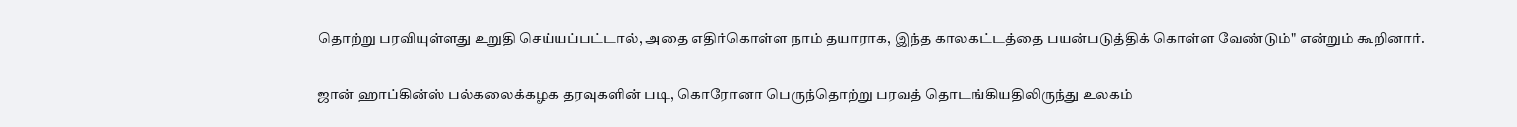தொற்று பரவியுள்ளது உறுதி செய்யப்பட்டால், அதை எதிர்கொள்ள நாம் தயாராக, இந்த காலகட்டத்தை பயன்படுத்திக் கொள்ள வேண்டும்" என்றும் கூறினார்.

ஜான் ஹாப்கின்ஸ் பல்கலைக்கழக தரவுகளின் படி, கொரோனா பெருந்தொற்று பரவத் தொடங்கியதிலிருந்து உலகம்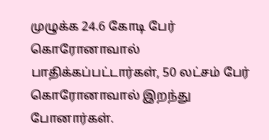முழுக்க 24.6 கோடி பேர் கொரோனாவால் பாதிக்கப்பட்டார்கள், 50 லட்சம் பேர் கொரோனாவால் இறந்து போனார்கள்.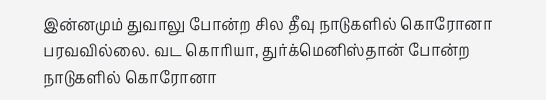இன்னமும் துவாலு போன்ற சில தீவு நாடுகளில் கொரோனா பரவவில்லை. வட கொரியா, துர்க்மெனிஸ்தான் போன்ற நாடுகளில் கொரோனா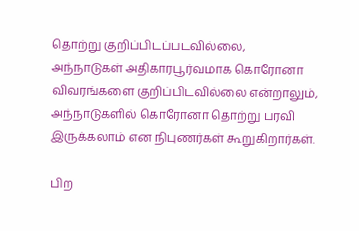தொற்று குறிப்பிடப்படவில்லை, அந்நாடுகள் அதிகாரபூர்வமாக கொரோனா விவரங்களை குறிப்பிடவில்லை என்றாலும், அந்நாடுகளில் கொரோனா தொற்று பரவி இருக்கலாம் என நிபுணர்கள் கூறுகிறார்கள்.

பிற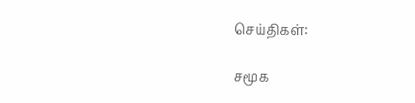செய்திகள்:

சமூக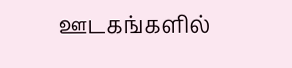ஊடகங்களில்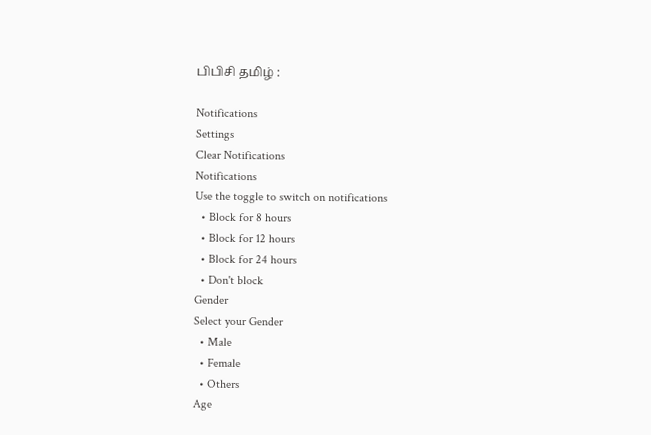பிபிசி தமிழ் :

Notifications
Settings
Clear Notifications
Notifications
Use the toggle to switch on notifications
  • Block for 8 hours
  • Block for 12 hours
  • Block for 24 hours
  • Don't block
Gender
Select your Gender
  • Male
  • Female
  • Others
Age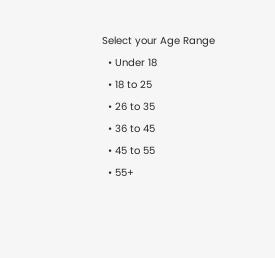Select your Age Range
  • Under 18
  • 18 to 25
  • 26 to 35
  • 36 to 45
  • 45 to 55
  • 55+